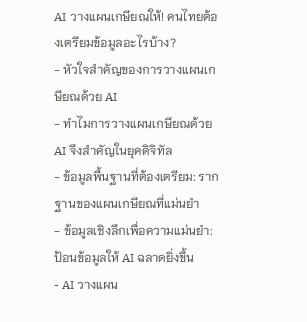AI วางแผนเกษียณให้! คนไทยต้องเตรียมข้อมูลอะไรบ้าง?
- หัวใจสำคัญของการวางแผนเกษียณด้วย AI
- ทำไมการวางแผนเกษียณด้วย AI จึงสำคัญในยุคดิจิทัล
- ข้อมูลพื้นฐานที่ต้องเตรียม: รากฐานของแผนเกษียณที่แม่นยำ
- ข้อมูลเชิงลึกเพื่อความแม่นยำ: ป้อนข้อมูลให้ AI ฉลาดยิ่งขึ้น
- AI วางแผน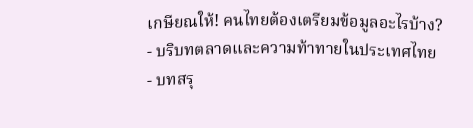เกษียณให้! คนไทยต้องเตรียมข้อมูลอะไรบ้าง?
- บริบทตลาดและความท้าทายในประเทศไทย
- บทสรุ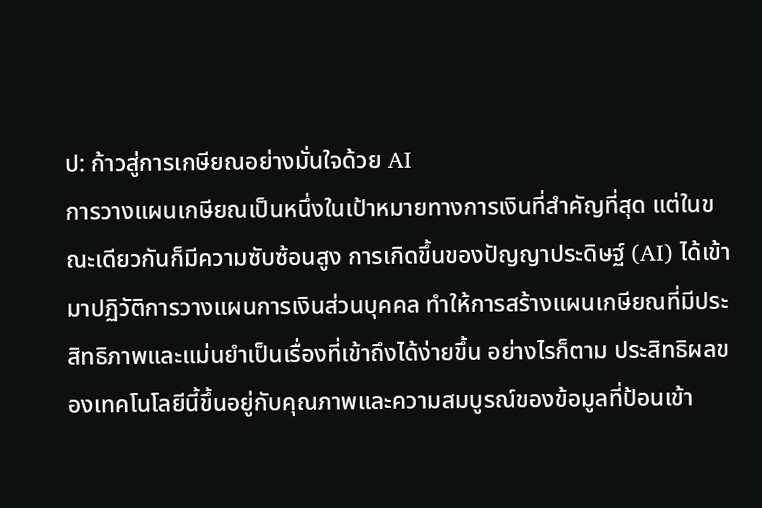ป: ก้าวสู่การเกษียณอย่างมั่นใจด้วย AI
การวางแผนเกษียณเป็นหนึ่งในเป้าหมายทางการเงินที่สำคัญที่สุด แต่ในขณะเดียวกันก็มีความซับซ้อนสูง การเกิดขึ้นของปัญญาประดิษฐ์ (AI) ได้เข้ามาปฏิวัติการวางแผนการเงินส่วนบุคคล ทำให้การสร้างแผนเกษียณที่มีประสิทธิภาพและแม่นยำเป็นเรื่องที่เข้าถึงได้ง่ายขึ้น อย่างไรก็ตาม ประสิทธิผลของเทคโนโลยีนี้ขึ้นอยู่กับคุณภาพและความสมบูรณ์ของข้อมูลที่ป้อนเข้า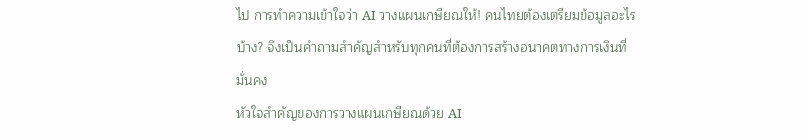ไป การทำความเข้าใจว่า AI วางแผนเกษียณให้! คนไทยต้องเตรียมข้อมูลอะไรบ้าง? จึงเป็นคำถามสำคัญสำหรับทุกคนที่ต้องการสร้างอนาคตทางการเงินที่มั่นคง
หัวใจสำคัญของการวางแผนเกษียณด้วย AI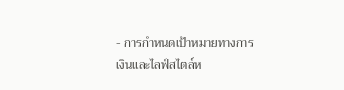- การกำหนดเป้าหมายทางการเงินและไลฟ์สไตล์ห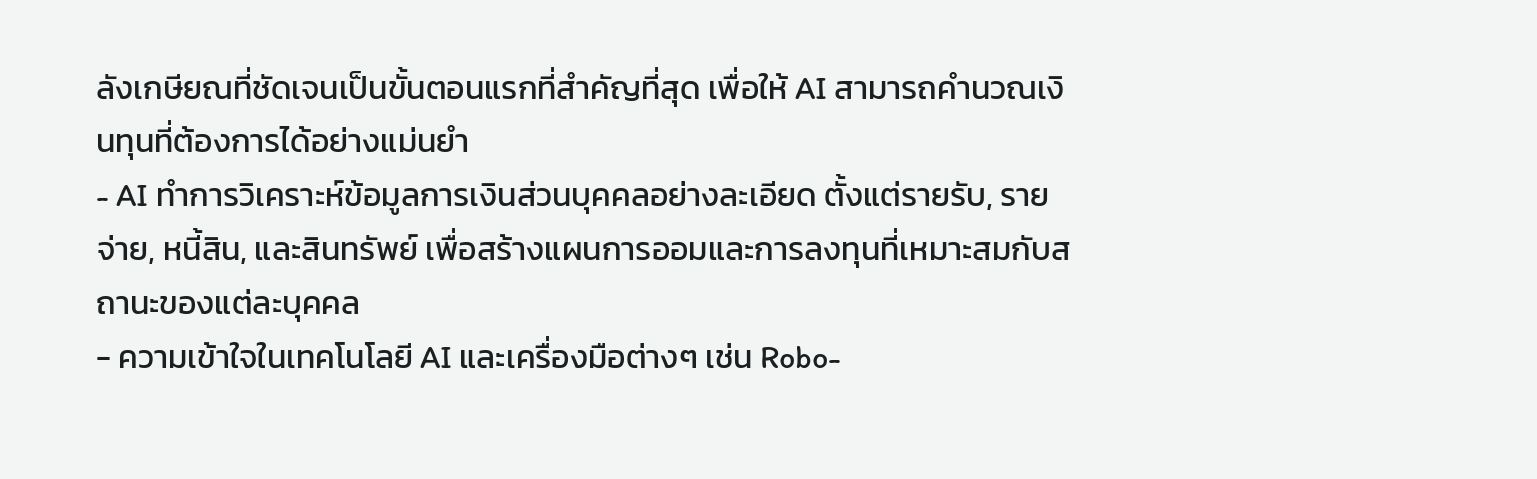ลังเกษียณที่ชัดเจนเป็นขั้นตอนแรกที่สำคัญที่สุด เพื่อให้ AI สามารถคำนวณเงินทุนที่ต้องการได้อย่างแม่นยำ
- AI ทำการวิเคราะห์ข้อมูลการเงินส่วนบุคคลอย่างละเอียด ตั้งแต่รายรับ, รายจ่าย, หนี้สิน, และสินทรัพย์ เพื่อสร้างแผนการออมและการลงทุนที่เหมาะสมกับสถานะของแต่ละบุคคล
- ความเข้าใจในเทคโนโลยี AI และเครื่องมือต่างๆ เช่น Robo-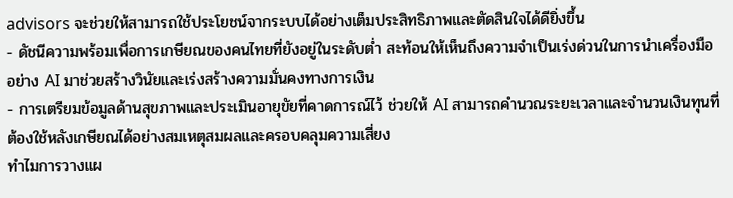advisors จะช่วยให้สามารถใช้ประโยชน์จากระบบได้อย่างเต็มประสิทธิภาพและตัดสินใจได้ดียิ่งขึ้น
- ดัชนีความพร้อมเพื่อการเกษียณของคนไทยที่ยังอยู่ในระดับต่ำ สะท้อนให้เห็นถึงความจำเป็นเร่งด่วนในการนำเครื่องมืออย่าง AI มาช่วยสร้างวินัยและเร่งสร้างความมั่นคงทางการเงิน
- การเตรียมข้อมูลด้านสุขภาพและประเมินอายุขัยที่คาดการณ์ไว้ ช่วยให้ AI สามารถคำนวณระยะเวลาและจำนวนเงินทุนที่ต้องใช้หลังเกษียณได้อย่างสมเหตุสมผลและครอบคลุมความเสี่ยง
ทำไมการวางแผ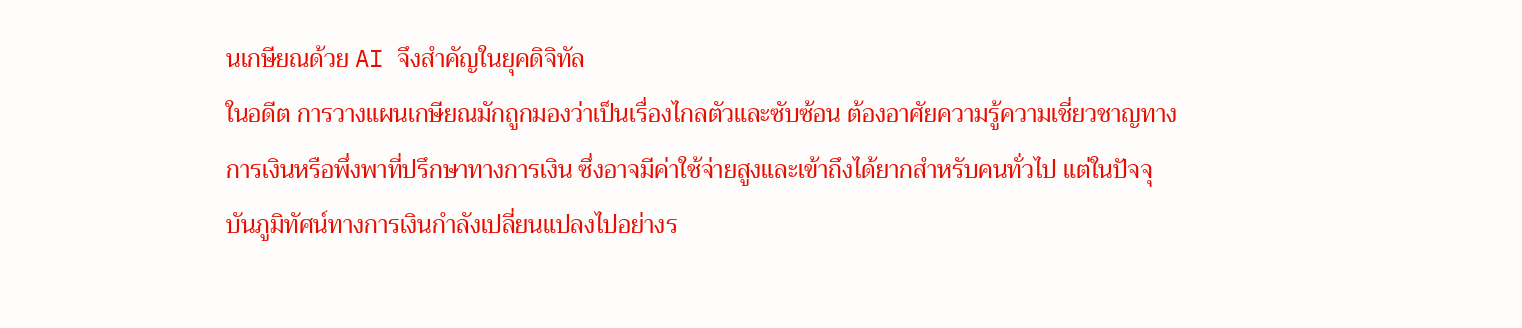นเกษียณด้วย AI จึงสำคัญในยุคดิจิทัล
ในอดีต การวางแผนเกษียณมักถูกมองว่าเป็นเรื่องไกลตัวและซับซ้อน ต้องอาศัยความรู้ความเชี่ยวชาญทางการเงินหรือพึ่งพาที่ปรึกษาทางการเงิน ซึ่งอาจมีค่าใช้จ่ายสูงและเข้าถึงได้ยากสำหรับคนทั่วไป แต่ในปัจจุบันภูมิทัศน์ทางการเงินกำลังเปลี่ยนแปลงไปอย่างร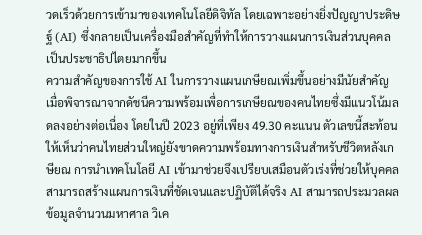วดเร็วด้วยการเข้ามาของเทคโนโลยีดิจิทัล โดยเฉพาะอย่างยิ่งปัญญาประดิษฐ์ (AI) ซึ่งกลายเป็นเครื่องมือสำคัญที่ทำให้การวางแผนการเงินส่วนบุคคลเป็นประชาธิปไตยมากขึ้น
ความสำคัญของการใช้ AI ในการวางแผนเกษียณเพิ่มขึ้นอย่างมีนัยสำคัญ เมื่อพิจารณาจากดัชนีความพร้อมเพื่อการเกษียณของคนไทยซึ่งมีแนวโน้มลดลงอย่างต่อเนื่อง โดยในปี 2023 อยู่ที่เพียง 49.30 คะแนน ตัวเลขนี้สะท้อนให้เห็นว่าคนไทยส่วนใหญ่ยังขาดความพร้อมทางการเงินสำหรับชีวิตหลังเกษียณ การนำเทคโนโลยี AI เข้ามาช่วยจึงเปรียบเสมือนตัวเร่งที่ช่วยให้บุคคลสามารถสร้างแผนการเงินที่ชัดเจนและปฏิบัติได้จริง AI สามารถประมวลผลข้อมูลจำนวนมหาศาล วิเค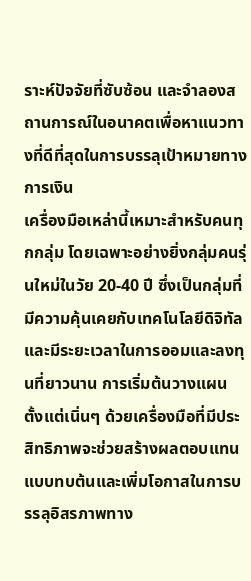ราะห์ปัจจัยที่ซับซ้อน และจำลองสถานการณ์ในอนาคตเพื่อหาแนวทางที่ดีที่สุดในการบรรลุเป้าหมายทางการเงิน
เครื่องมือเหล่านี้เหมาะสำหรับคนทุกกลุ่ม โดยเฉพาะอย่างยิ่งกลุ่มคนรุ่นใหม่ในวัย 20-40 ปี ซึ่งเป็นกลุ่มที่มีความคุ้นเคยกับเทคโนโลยีดิจิทัลและมีระยะเวลาในการออมและลงทุนที่ยาวนาน การเริ่มต้นวางแผนตั้งแต่เนิ่นๆ ด้วยเครื่องมือที่มีประสิทธิภาพจะช่วยสร้างผลตอบแทนแบบทบต้นและเพิ่มโอกาสในการบรรลุอิสรภาพทาง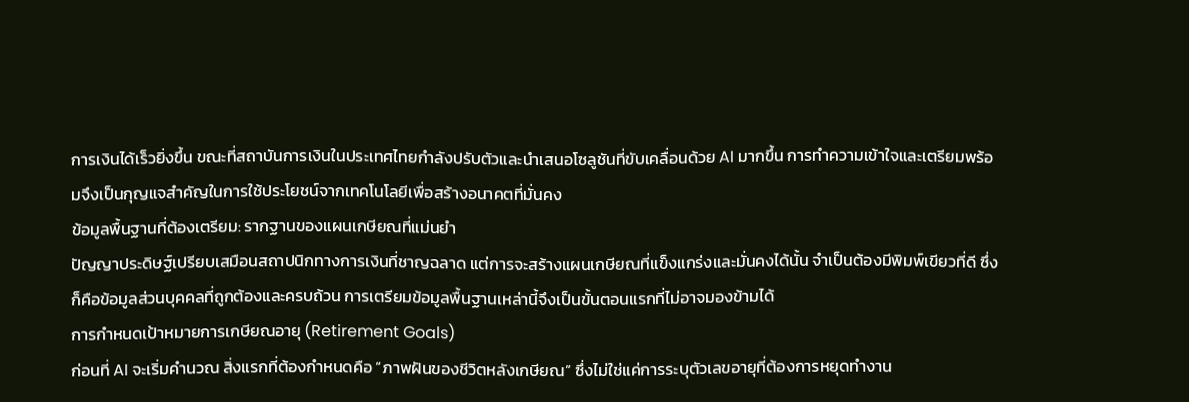การเงินได้เร็วยิ่งขึ้น ขณะที่สถาบันการเงินในประเทศไทยกำลังปรับตัวและนำเสนอโซลูชันที่ขับเคลื่อนด้วย AI มากขึ้น การทำความเข้าใจและเตรียมพร้อมจึงเป็นกุญแจสำคัญในการใช้ประโยชน์จากเทคโนโลยีเพื่อสร้างอนาคตที่มั่นคง
ข้อมูลพื้นฐานที่ต้องเตรียม: รากฐานของแผนเกษียณที่แม่นยำ
ปัญญาประดิษฐ์เปรียบเสมือนสถาปนิกทางการเงินที่ชาญฉลาด แต่การจะสร้างแผนเกษียณที่แข็งแกร่งและมั่นคงได้นั้น จำเป็นต้องมีพิมพ์เขียวที่ดี ซึ่งก็คือข้อมูลส่วนบุคคลที่ถูกต้องและครบถ้วน การเตรียมข้อมูลพื้นฐานเหล่านี้จึงเป็นขั้นตอนแรกที่ไม่อาจมองข้ามได้
การกำหนดเป้าหมายการเกษียณอายุ (Retirement Goals)
ก่อนที่ AI จะเริ่มคำนวณ สิ่งแรกที่ต้องกำหนดคือ “ภาพฝันของชีวิตหลังเกษียณ” ซึ่งไม่ใช่แค่การระบุตัวเลขอายุที่ต้องการหยุดทำงาน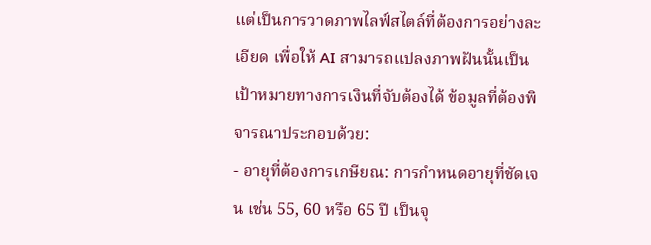แต่เป็นการวาดภาพไลฟ์สไตล์ที่ต้องการอย่างละเอียด เพื่อให้ AI สามารถแปลงภาพฝันนั้นเป็นเป้าหมายทางการเงินที่จับต้องได้ ข้อมูลที่ต้องพิจารณาประกอบด้วย:
- อายุที่ต้องการเกษียณ: การกำหนดอายุที่ชัดเจน เช่น 55, 60 หรือ 65 ปี เป็นจุ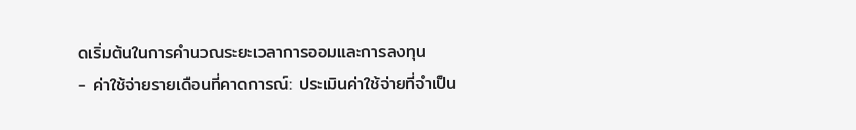ดเริ่มต้นในการคำนวณระยะเวลาการออมและการลงทุน
- ค่าใช้จ่ายรายเดือนที่คาดการณ์: ประเมินค่าใช้จ่ายที่จำเป็น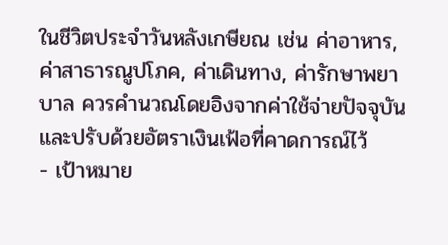ในชีวิตประจำวันหลังเกษียณ เช่น ค่าอาหาร, ค่าสาธารณูปโภค, ค่าเดินทาง, ค่ารักษาพยาบาล ควรคำนวณโดยอิงจากค่าใช้จ่ายปัจจุบันและปรับด้วยอัตราเงินเฟ้อที่คาดการณ์ไว้
- เป้าหมาย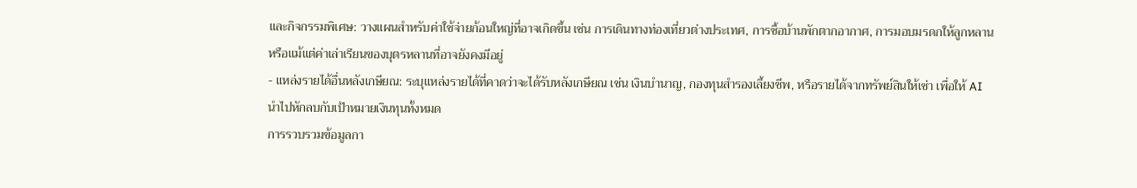และกิจกรรมพิเศษ: วางแผนสำหรับค่าใช้จ่ายก้อนใหญ่ที่อาจเกิดขึ้น เช่น การเดินทางท่องเที่ยวต่างประเทศ, การซื้อบ้านพักตากอากาศ, การมอบมรดกให้ลูกหลาน หรือแม้แต่ค่าเล่าเรียนของบุตรหลานที่อาจยังคงมีอยู่
- แหล่งรายได้อื่นหลังเกษียณ: ระบุแหล่งรายได้ที่คาดว่าจะได้รับหลังเกษียณ เช่น เงินบำนาญ, กองทุนสำรองเลี้ยงชีพ, หรือรายได้จากทรัพย์สินให้เช่า เพื่อให้ AI นำไปหักลบกับเป้าหมายเงินทุนทั้งหมด
การรวบรวมข้อมูลกา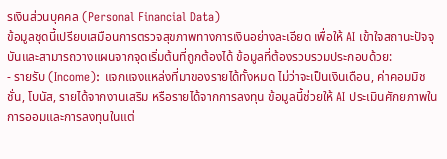รเงินส่วนบุคคล (Personal Financial Data)
ข้อมูลชุดนี้เปรียบเสมือนการตรวจสุขภาพทางการเงินอย่างละเอียด เพื่อให้ AI เข้าใจสถานะปัจจุบันและสามารถวางแผนจากจุดเริ่มต้นที่ถูกต้องได้ ข้อมูลที่ต้องรวบรวมประกอบด้วย:
- รายรับ (Income): แจกแจงแหล่งที่มาของรายได้ทั้งหมด ไม่ว่าจะเป็นเงินเดือน, ค่าคอมมิชชั่น, โบนัส, รายได้จากงานเสริม หรือรายได้จากการลงทุน ข้อมูลนี้ช่วยให้ AI ประเมินศักยภาพในการออมและการลงทุนในแต่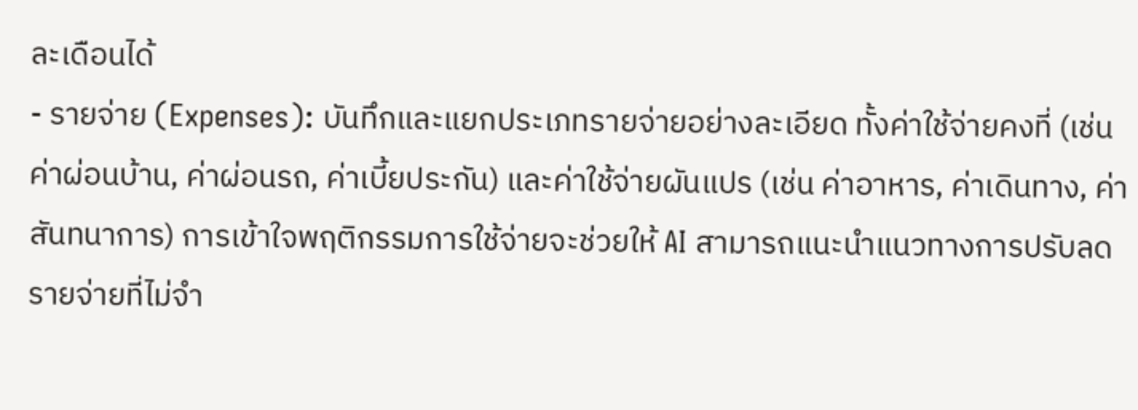ละเดือนได้
- รายจ่าย (Expenses): บันทึกและแยกประเภทรายจ่ายอย่างละเอียด ทั้งค่าใช้จ่ายคงที่ (เช่น ค่าผ่อนบ้าน, ค่าผ่อนรถ, ค่าเบี้ยประกัน) และค่าใช้จ่ายผันแปร (เช่น ค่าอาหาร, ค่าเดินทาง, ค่าสันทนาการ) การเข้าใจพฤติกรรมการใช้จ่ายจะช่วยให้ AI สามารถแนะนำแนวทางการปรับลดรายจ่ายที่ไม่จำ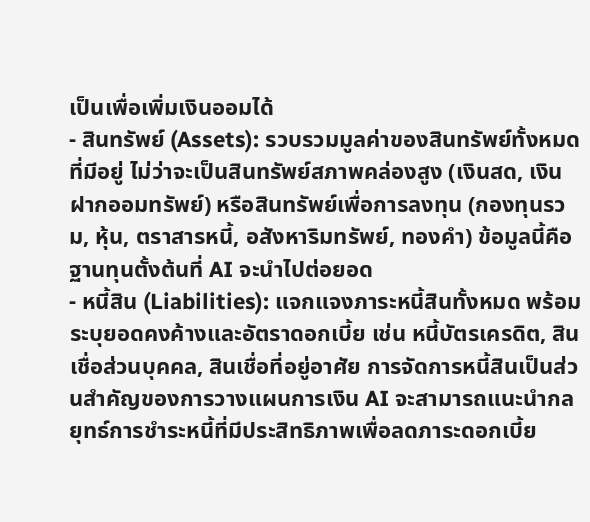เป็นเพื่อเพิ่มเงินออมได้
- สินทรัพย์ (Assets): รวบรวมมูลค่าของสินทรัพย์ทั้งหมดที่มีอยู่ ไม่ว่าจะเป็นสินทรัพย์สภาพคล่องสูง (เงินสด, เงินฝากออมทรัพย์) หรือสินทรัพย์เพื่อการลงทุน (กองทุนรวม, หุ้น, ตราสารหนี้, อสังหาริมทรัพย์, ทองคำ) ข้อมูลนี้คือฐานทุนตั้งต้นที่ AI จะนำไปต่อยอด
- หนี้สิน (Liabilities): แจกแจงภาระหนี้สินทั้งหมด พร้อมระบุยอดคงค้างและอัตราดอกเบี้ย เช่น หนี้บัตรเครดิต, สินเชื่อส่วนบุคคล, สินเชื่อที่อยู่อาศัย การจัดการหนี้สินเป็นส่วนสำคัญของการวางแผนการเงิน AI จะสามารถแนะนำกลยุทธ์การชำระหนี้ที่มีประสิทธิภาพเพื่อลดภาระดอกเบี้ย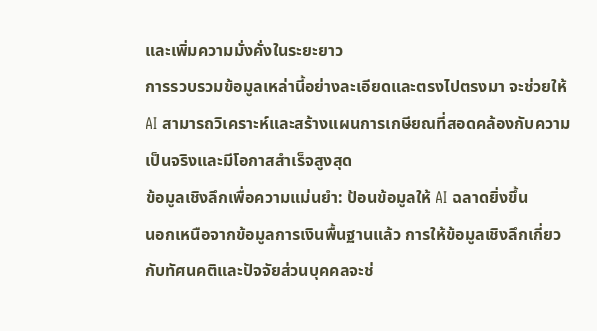และเพิ่มความมั่งคั่งในระยะยาว
การรวบรวมข้อมูลเหล่านี้อย่างละเอียดและตรงไปตรงมา จะช่วยให้ AI สามารถวิเคราะห์และสร้างแผนการเกษียณที่สอดคล้องกับความเป็นจริงและมีโอกาสสำเร็จสูงสุด
ข้อมูลเชิงลึกเพื่อความแม่นยำ: ป้อนข้อมูลให้ AI ฉลาดยิ่งขึ้น
นอกเหนือจากข้อมูลการเงินพื้นฐานแล้ว การให้ข้อมูลเชิงลึกเกี่ยวกับทัศนคติและปัจจัยส่วนบุคคลจะช่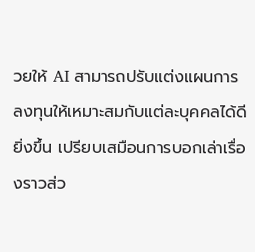วยให้ AI สามารถปรับแต่งแผนการลงทุนให้เหมาะสมกับแต่ละบุคคลได้ดียิ่งขึ้น เปรียบเสมือนการบอกเล่าเรื่องราวส่ว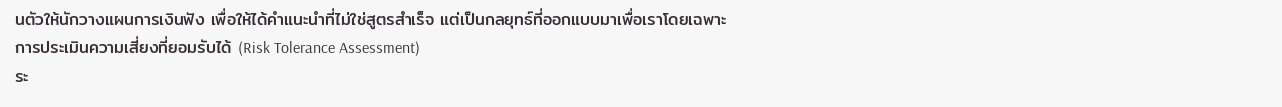นตัวให้นักวางแผนการเงินฟัง เพื่อให้ได้คำแนะนำที่ไม่ใช่สูตรสำเร็จ แต่เป็นกลยุทธ์ที่ออกแบบมาเพื่อเราโดยเฉพาะ
การประเมินความเสี่ยงที่ยอมรับได้ (Risk Tolerance Assessment)
ระ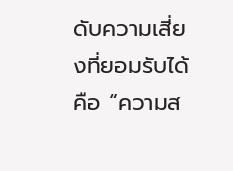ดับความเสี่ยงที่ยอมรับได้คือ “ความส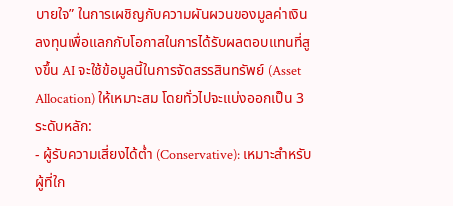บายใจ” ในการเผชิญกับความผันผวนของมูลค่าเงินลงทุนเพื่อแลกกับโอกาสในการได้รับผลตอบแทนที่สูงขึ้น AI จะใช้ข้อมูลนี้ในการจัดสรรสินทรัพย์ (Asset Allocation) ให้เหมาะสม โดยทั่วไปจะแบ่งออกเป็น 3 ระดับหลัก:
- ผู้รับความเสี่ยงได้ต่ำ (Conservative): เหมาะสำหรับผู้ที่ใก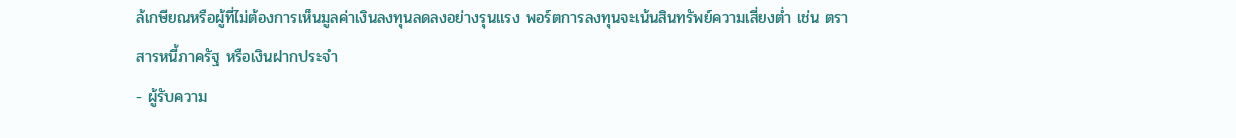ล้เกษียณหรือผู้ที่ไม่ต้องการเห็นมูลค่าเงินลงทุนลดลงอย่างรุนแรง พอร์ตการลงทุนจะเน้นสินทรัพย์ความเสี่ยงต่ำ เช่น ตราสารหนี้ภาครัฐ หรือเงินฝากประจำ
- ผู้รับความ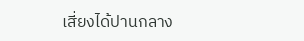เสี่ยงได้ปานกลาง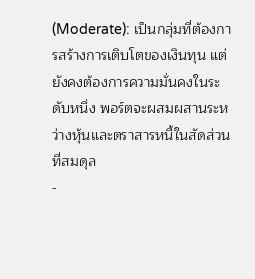(Moderate): เป็นกลุ่มที่ต้องการสร้างการเติบโตของเงินทุน แต่ยังคงต้องการความมั่นคงในระดับหนึ่ง พอร์ตจะผสมผสานระหว่างหุ้นและตราสารหนี้ในสัดส่วนที่สมดุล
-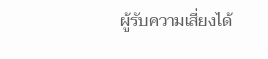ผู้รับความเสี่ยงได้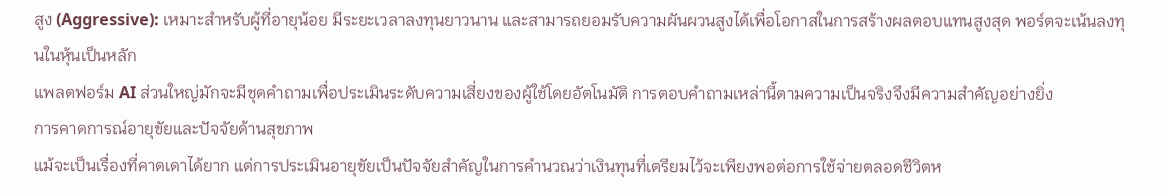สูง (Aggressive): เหมาะสำหรับผู้ที่อายุน้อย มีระยะเวลาลงทุนยาวนาน และสามารถยอมรับความผันผวนสูงได้เพื่อโอกาสในการสร้างผลตอบแทนสูงสุด พอร์ตจะเน้นลงทุนในหุ้นเป็นหลัก
แพลตฟอร์ม AI ส่วนใหญ่มักจะมีชุดคำถามเพื่อประเมินระดับความเสี่ยงของผู้ใช้โดยอัตโนมัติ การตอบคำถามเหล่านี้ตามความเป็นจริงจึงมีความสำคัญอย่างยิ่ง
การคาดการณ์อายุขัยและปัจจัยด้านสุขภาพ
แม้จะเป็นเรื่องที่คาดเดาได้ยาก แต่การประเมินอายุขัยเป็นปัจจัยสำคัญในการคำนวณว่าเงินทุนที่เตรียมไว้จะเพียงพอต่อการใช้จ่ายตลอดชีวิตห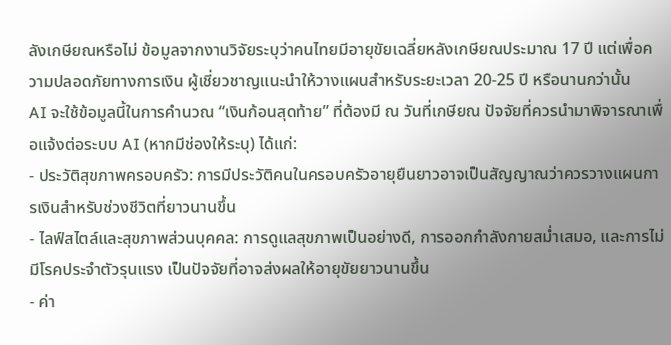ลังเกษียณหรือไม่ ข้อมูลจากงานวิจัยระบุว่าคนไทยมีอายุขัยเฉลี่ยหลังเกษียณประมาณ 17 ปี แต่เพื่อความปลอดภัยทางการเงิน ผู้เชี่ยวชาญแนะนำให้วางแผนสำหรับระยะเวลา 20-25 ปี หรือนานกว่านั้น
AI จะใช้ข้อมูลนี้ในการคำนวณ “เงินก้อนสุดท้าย” ที่ต้องมี ณ วันที่เกษียณ ปัจจัยที่ควรนำมาพิจารณาเพื่อแจ้งต่อระบบ AI (หากมีช่องให้ระบุ) ได้แก่:
- ประวัติสุขภาพครอบครัว: การมีประวัติคนในครอบครัวอายุยืนยาวอาจเป็นสัญญาณว่าควรวางแผนการเงินสำหรับช่วงชีวิตที่ยาวนานขึ้น
- ไลฟ์สไตล์และสุขภาพส่วนบุคคล: การดูแลสุขภาพเป็นอย่างดี, การออกกำลังกายสม่ำเสมอ, และการไม่มีโรคประจำตัวรุนแรง เป็นปัจจัยที่อาจส่งผลให้อายุขัยยาวนานขึ้น
- ค่า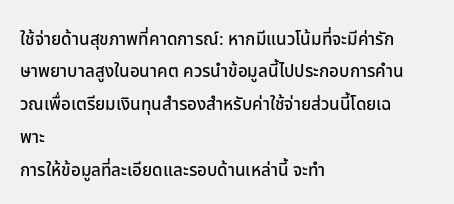ใช้จ่ายด้านสุขภาพที่คาดการณ์: หากมีแนวโน้มที่จะมีค่ารักษาพยาบาลสูงในอนาคต ควรนำข้อมูลนี้ไปประกอบการคำนวณเพื่อเตรียมเงินทุนสำรองสำหรับค่าใช้จ่ายส่วนนี้โดยเฉพาะ
การให้ข้อมูลที่ละเอียดและรอบด้านเหล่านี้ จะทำ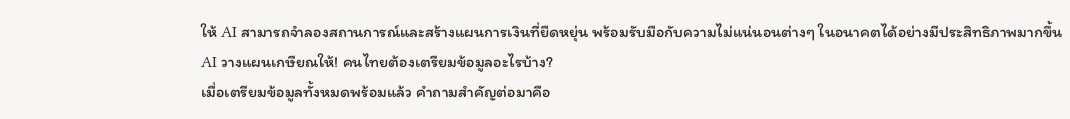ให้ AI สามารถจำลองสถานการณ์และสร้างแผนการเงินที่ยืดหยุ่น พร้อมรับมือกับความไม่แน่นอนต่างๆ ในอนาคตได้อย่างมีประสิทธิภาพมากขึ้น
AI วางแผนเกษียณให้! คนไทยต้องเตรียมข้อมูลอะไรบ้าง?
เมื่อเตรียมข้อมูลทั้งหมดพร้อมแล้ว คำถามสำคัญต่อมาคือ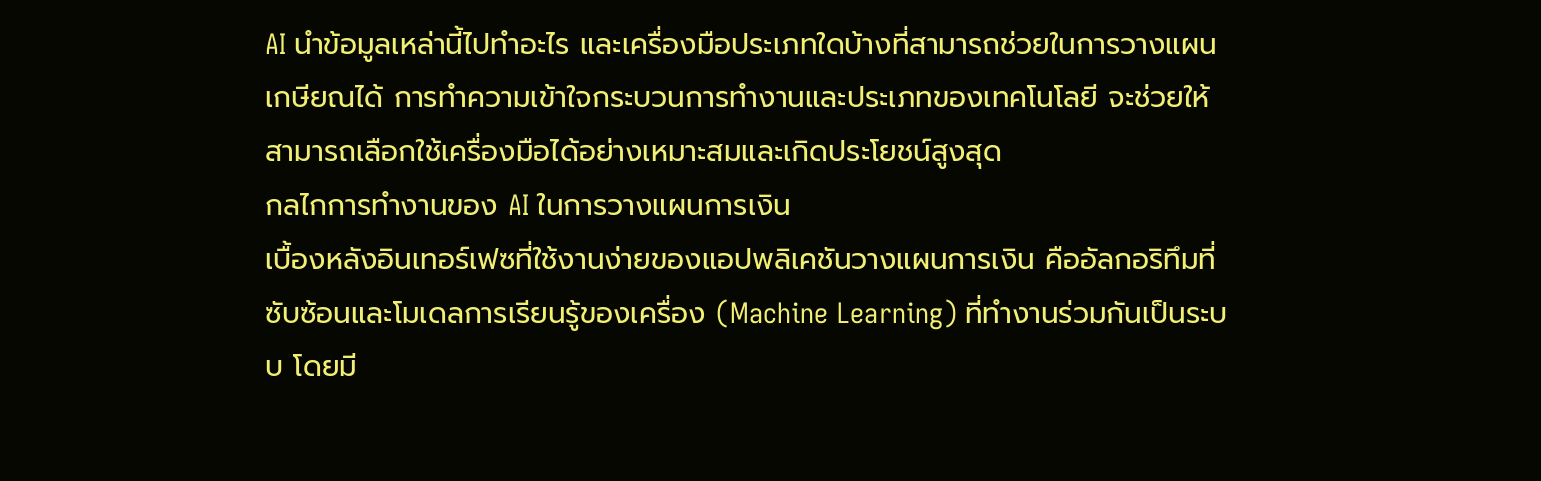AI นำข้อมูลเหล่านี้ไปทำอะไร และเครื่องมือประเภทใดบ้างที่สามารถช่วยในการวางแผนเกษียณได้ การทำความเข้าใจกระบวนการทำงานและประเภทของเทคโนโลยี จะช่วยให้สามารถเลือกใช้เครื่องมือได้อย่างเหมาะสมและเกิดประโยชน์สูงสุด
กลไกการทำงานของ AI ในการวางแผนการเงิน
เบื้องหลังอินเทอร์เฟซที่ใช้งานง่ายของแอปพลิเคชันวางแผนการเงิน คืออัลกอริทึมที่ซับซ้อนและโมเดลการเรียนรู้ของเครื่อง (Machine Learning) ที่ทำงานร่วมกันเป็นระบบ โดยมี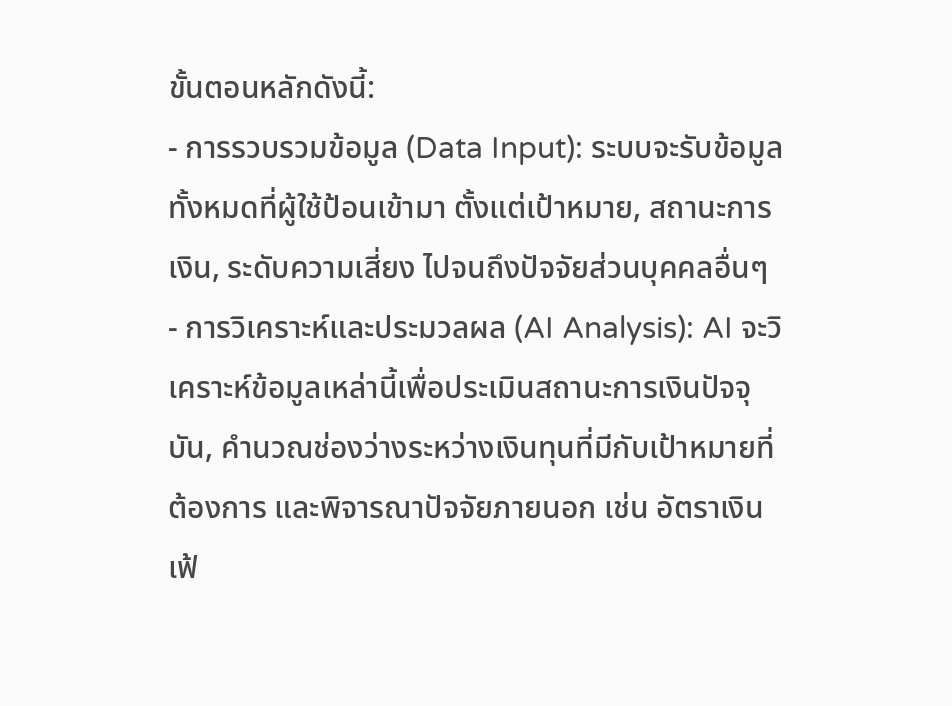ขั้นตอนหลักดังนี้:
- การรวบรวมข้อมูล (Data Input): ระบบจะรับข้อมูลทั้งหมดที่ผู้ใช้ป้อนเข้ามา ตั้งแต่เป้าหมาย, สถานะการเงิน, ระดับความเสี่ยง ไปจนถึงปัจจัยส่วนบุคคลอื่นๆ
- การวิเคราะห์และประมวลผล (AI Analysis): AI จะวิเคราะห์ข้อมูลเหล่านี้เพื่อประเมินสถานะการเงินปัจจุบัน, คำนวณช่องว่างระหว่างเงินทุนที่มีกับเป้าหมายที่ต้องการ และพิจารณาปัจจัยภายนอก เช่น อัตราเงินเฟ้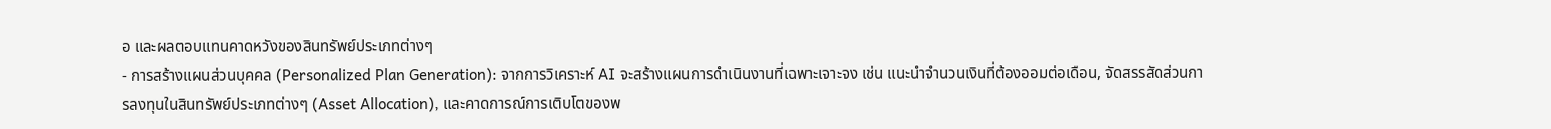อ และผลตอบแทนคาดหวังของสินทรัพย์ประเภทต่างๆ
- การสร้างแผนส่วนบุคคล (Personalized Plan Generation): จากการวิเคราะห์ AI จะสร้างแผนการดำเนินงานที่เฉพาะเจาะจง เช่น แนะนำจำนวนเงินที่ต้องออมต่อเดือน, จัดสรรสัดส่วนการลงทุนในสินทรัพย์ประเภทต่างๆ (Asset Allocation), และคาดการณ์การเติบโตของพ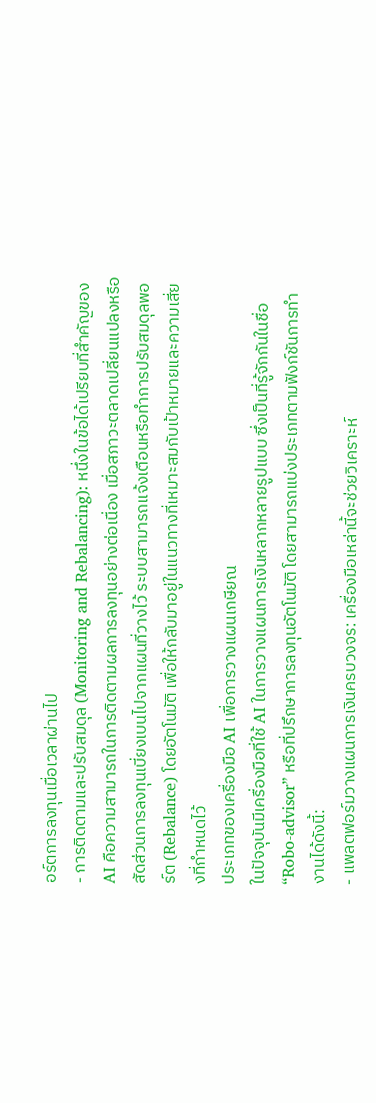อร์ตการลงทุนเมื่อเวลาผ่านไป
- การติดตามและปรับสมดุล (Monitoring and Rebalancing): หนึ่งในข้อได้เปรียบที่สำคัญของ AI คือความสามารถในการติดตามผลการลงทุนอย่างต่อเนื่อง เมื่อสภาวะตลาดเปลี่ยนแปลงหรือสัดส่วนการลงทุนเบี่ยงเบนไปจากแผนที่วางไว้ ระบบสามารถแจ้งเตือนหรือทำการปรับสมดุลพอร์ต (Rebalance) โดยอัตโนมัติ เพื่อให้กลับมาอยู่ในแนวทางที่เหมาะสมกับเป้าหมายและความเสี่ยงที่กำหนดไว้
ประเภทของเครื่องมือ AI เพื่อการวางแผนเกษียณ
ในปัจจุบันมีเครื่องมือที่ใช้ AI ในการวางแผนการเงินหลากหลายรูปแบบ ซึ่งเป็นที่รู้จักกันในชื่อ “Robo-advisor” หรือที่ปรึกษาการลงทุนอัตโนมัติ โดยสามารถแบ่งประเภทตามฟังก์ชันการทำงานได้ดังนี้:
- แพลตฟอร์มวางแผนการเงินครบวงจร: เครื่องมือเหล่านี้จะช่วยวิเคราะห์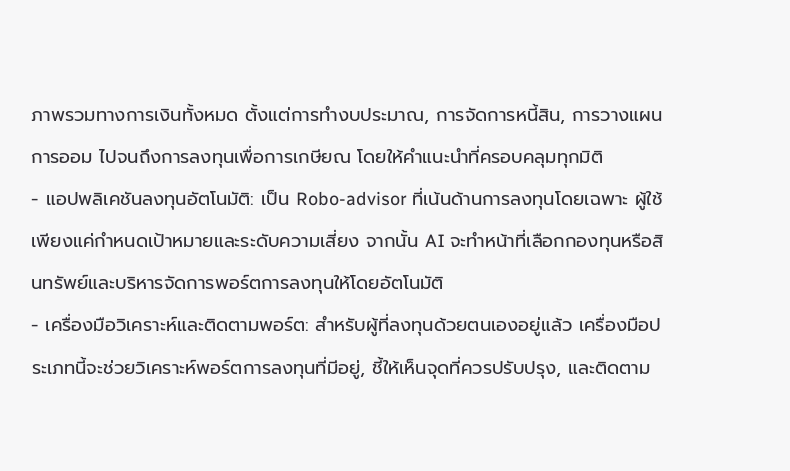ภาพรวมทางการเงินทั้งหมด ตั้งแต่การทำงบประมาณ, การจัดการหนี้สิน, การวางแผนการออม ไปจนถึงการลงทุนเพื่อการเกษียณ โดยให้คำแนะนำที่ครอบคลุมทุกมิติ
- แอปพลิเคชันลงทุนอัตโนมัติ: เป็น Robo-advisor ที่เน้นด้านการลงทุนโดยเฉพาะ ผู้ใช้เพียงแค่กำหนดเป้าหมายและระดับความเสี่ยง จากนั้น AI จะทำหน้าที่เลือกกองทุนหรือสินทรัพย์และบริหารจัดการพอร์ตการลงทุนให้โดยอัตโนมัติ
- เครื่องมือวิเคราะห์และติดตามพอร์ต: สำหรับผู้ที่ลงทุนด้วยตนเองอยู่แล้ว เครื่องมือประเภทนี้จะช่วยวิเคราะห์พอร์ตการลงทุนที่มีอยู่, ชี้ให้เห็นจุดที่ควรปรับปรุง, และติดตาม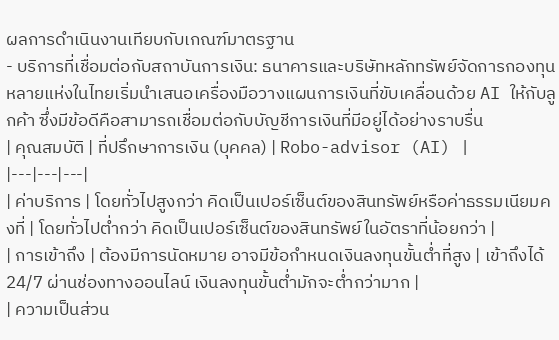ผลการดำเนินงานเทียบกับเกณฑ์มาตรฐาน
- บริการที่เชื่อมต่อกับสถาบันการเงิน: ธนาคารและบริษัทหลักทรัพย์จัดการกองทุนหลายแห่งในไทยเริ่มนำเสนอเครื่องมือวางแผนการเงินที่ขับเคลื่อนด้วย AI ให้กับลูกค้า ซึ่งมีข้อดีคือสามารถเชื่อมต่อกับบัญชีการเงินที่มีอยู่ได้อย่างราบรื่น
| คุณสมบัติ | ที่ปรึกษาการเงิน (บุคคล) | Robo-advisor (AI) |
|---|---|---|
| ค่าบริการ | โดยทั่วไปสูงกว่า คิดเป็นเปอร์เซ็นต์ของสินทรัพย์หรือค่าธรรมเนียมคงที่ | โดยทั่วไปต่ำกว่า คิดเป็นเปอร์เซ็นต์ของสินทรัพย์ในอัตราที่น้อยกว่า |
| การเข้าถึง | ต้องมีการนัดหมาย อาจมีข้อกำหนดเงินลงทุนขั้นต่ำที่สูง | เข้าถึงได้ 24/7 ผ่านช่องทางออนไลน์ เงินลงทุนขั้นต่ำมักจะต่ำกว่ามาก |
| ความเป็นส่วน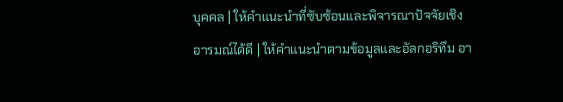บุคคล | ให้คำแนะนำที่ซับซ้อนและพิจารณาปัจจัยเชิงอารมณ์ได้ดี | ให้คำแนะนำตามข้อมูลและอัลกอริทึม อา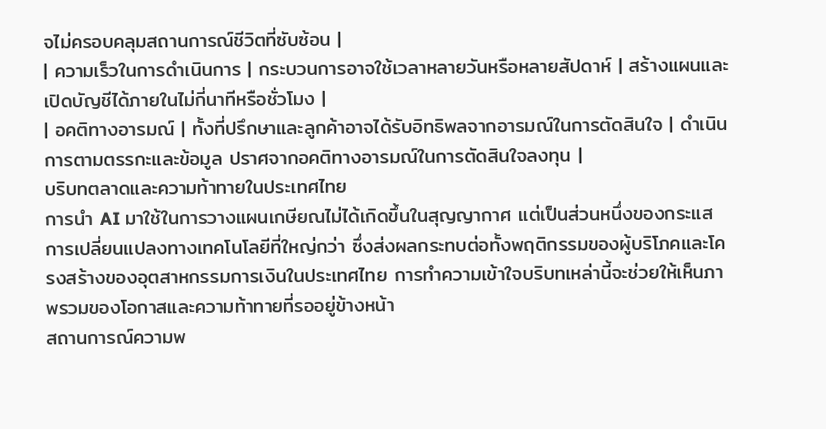จไม่ครอบคลุมสถานการณ์ชีวิตที่ซับซ้อน |
| ความเร็วในการดำเนินการ | กระบวนการอาจใช้เวลาหลายวันหรือหลายสัปดาห์ | สร้างแผนและเปิดบัญชีได้ภายในไม่กี่นาทีหรือชั่วโมง |
| อคติทางอารมณ์ | ทั้งที่ปรึกษาและลูกค้าอาจได้รับอิทธิพลจากอารมณ์ในการตัดสินใจ | ดำเนินการตามตรรกะและข้อมูล ปราศจากอคติทางอารมณ์ในการตัดสินใจลงทุน |
บริบทตลาดและความท้าทายในประเทศไทย
การนำ AI มาใช้ในการวางแผนเกษียณไม่ได้เกิดขึ้นในสุญญากาศ แต่เป็นส่วนหนึ่งของกระแสการเปลี่ยนแปลงทางเทคโนโลยีที่ใหญ่กว่า ซึ่งส่งผลกระทบต่อทั้งพฤติกรรมของผู้บริโภคและโครงสร้างของอุตสาหกรรมการเงินในประเทศไทย การทำความเข้าใจบริบทเหล่านี้จะช่วยให้เห็นภาพรวมของโอกาสและความท้าทายที่รออยู่ข้างหน้า
สถานการณ์ความพ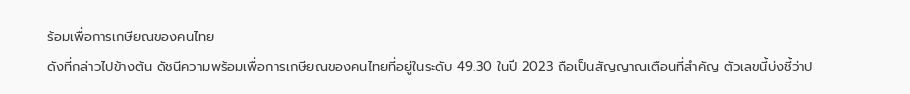ร้อมเพื่อการเกษียณของคนไทย
ดังที่กล่าวไปข้างต้น ดัชนีความพร้อมเพื่อการเกษียณของคนไทยที่อยู่ในระดับ 49.30 ในปี 2023 ถือเป็นสัญญาณเตือนที่สำคัญ ตัวเลขนี้บ่งชี้ว่าป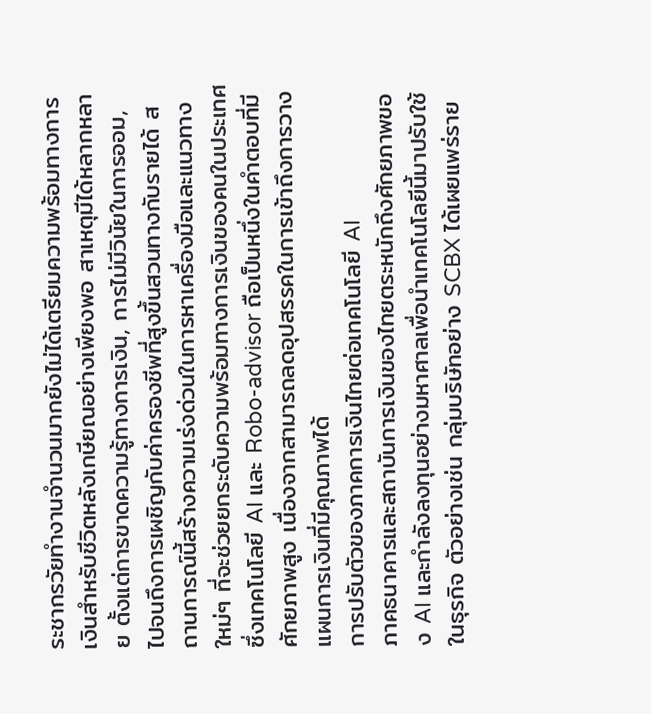ระชากรวัยทำงานจำนวนมากยังไม่ได้เตรียมความพร้อมทางการเงินสำหรับชีวิตหลังเกษียณอย่างเพียงพอ สาเหตุมีได้หลากหลาย ตั้งแต่การขาดความรู้ทางการเงิน, การไม่มีวินัยในการออม, ไปจนถึงการเผชิญกับค่าครองชีพที่สูงขึ้นสวนทางกับรายได้ สถานการณ์นี้สร้างความเร่งด่วนในการหาเครื่องมือและแนวทางใหม่ๆ ที่จะช่วยยกระดับความพร้อมทางการเงินของคนในประเทศ ซึ่งเทคโนโลยี AI และ Robo-advisor ถือเป็นหนึ่งในคำตอบที่มีศักยภาพสูง เนื่องจากสามารถลดอุปสรรคในการเข้าถึงการวางแผนการเงินที่มีคุณภาพได้
การปรับตัวของภาคการเงินไทยต่อเทคโนโลยี AI
ภาคธนาคารและสถาบันการเงินของไทยตระหนักถึงศักยภาพของ AI และกำลังลงทุนอย่างมหาศาลเพื่อนำเทคโนโลยีนี้มาปรับใช้ในธุรกิจ ตัวอย่างเช่น กลุ่มบริษัทอย่าง SCBX ได้เผยแพร่ราย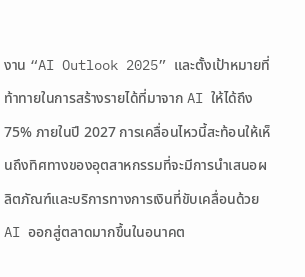งาน “AI Outlook 2025” และตั้งเป้าหมายที่ท้าทายในการสร้างรายได้ที่มาจาก AI ให้ได้ถึง 75% ภายในปี 2027 การเคลื่อนไหวนี้สะท้อนให้เห็นถึงทิศทางของอุตสาหกรรมที่จะมีการนำเสนอผลิตภัณฑ์และบริการทางการเงินที่ขับเคลื่อนด้วย AI ออกสู่ตลาดมากขึ้นในอนาคต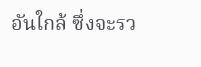อันใกล้ ซึ่งจะรว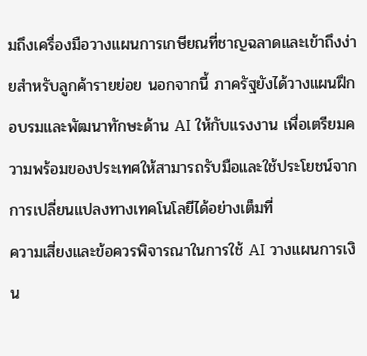มถึงเครื่องมือวางแผนการเกษียณที่ชาญฉลาดและเข้าถึงง่ายสำหรับลูกค้ารายย่อย นอกจากนี้ ภาครัฐยังได้วางแผนฝึกอบรมและพัฒนาทักษะด้าน AI ให้กับแรงงาน เพื่อเตรียมความพร้อมของประเทศให้สามารถรับมือและใช้ประโยชน์จากการเปลี่ยนแปลงทางเทคโนโลยีได้อย่างเต็มที่
ความเสี่ยงและข้อควรพิจารณาในการใช้ AI วางแผนการเงิน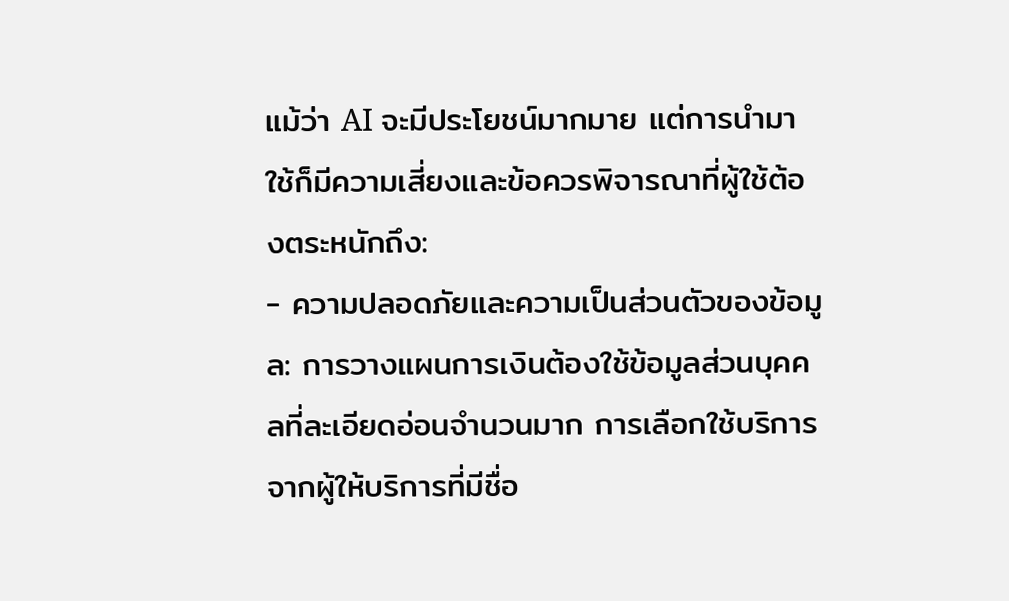แม้ว่า AI จะมีประโยชน์มากมาย แต่การนำมาใช้ก็มีความเสี่ยงและข้อควรพิจารณาที่ผู้ใช้ต้องตระหนักถึง:
- ความปลอดภัยและความเป็นส่วนตัวของข้อมูล: การวางแผนการเงินต้องใช้ข้อมูลส่วนบุคคลที่ละเอียดอ่อนจำนวนมาก การเลือกใช้บริการจากผู้ให้บริการที่มีชื่อ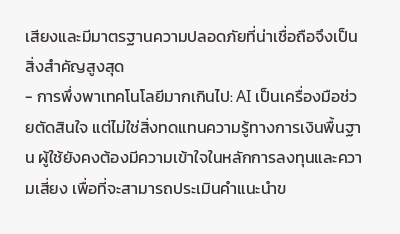เสียงและมีมาตรฐานความปลอดภัยที่น่าเชื่อถือจึงเป็นสิ่งสำคัญสูงสุด
- การพึ่งพาเทคโนโลยีมากเกินไป: AI เป็นเครื่องมือช่วยตัดสินใจ แต่ไม่ใช่สิ่งทดแทนความรู้ทางการเงินพื้นฐาน ผู้ใช้ยังคงต้องมีความเข้าใจในหลักการลงทุนและความเสี่ยง เพื่อที่จะสามารถประเมินคำแนะนำข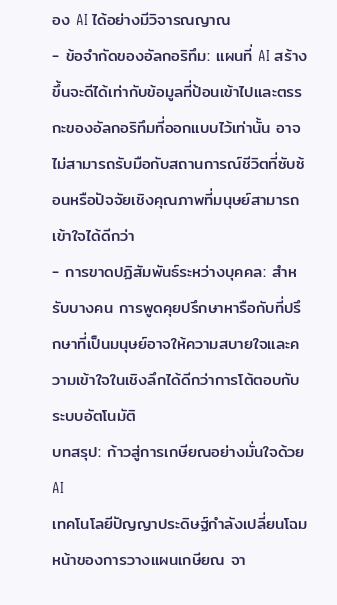อง AI ได้อย่างมีวิจารณญาณ
- ข้อจำกัดของอัลกอริทึม: แผนที่ AI สร้างขึ้นจะดีได้เท่ากับข้อมูลที่ป้อนเข้าไปและตรรกะของอัลกอริทึมที่ออกแบบไว้เท่านั้น อาจไม่สามารถรับมือกับสถานการณ์ชีวิตที่ซับซ้อนหรือปัจจัยเชิงคุณภาพที่มนุษย์สามารถเข้าใจได้ดีกว่า
- การขาดปฏิสัมพันธ์ระหว่างบุคคล: สำหรับบางคน การพูดคุยปรึกษาหารือกับที่ปรึกษาที่เป็นมนุษย์อาจให้ความสบายใจและความเข้าใจในเชิงลึกได้ดีกว่าการโต้ตอบกับระบบอัตโนมัติ
บทสรุป: ก้าวสู่การเกษียณอย่างมั่นใจด้วย AI
เทคโนโลยีปัญญาประดิษฐ์กำลังเปลี่ยนโฉมหน้าของการวางแผนเกษียณ จา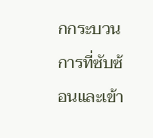กกระบวนการที่ซับซ้อนและเข้า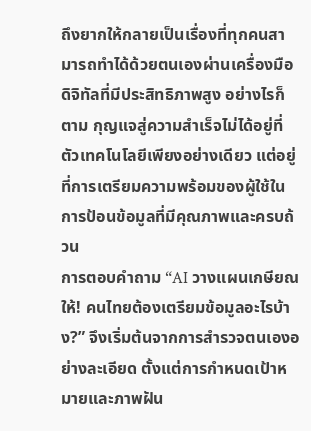ถึงยากให้กลายเป็นเรื่องที่ทุกคนสามารถทำได้ด้วยตนเองผ่านเครื่องมือดิจิทัลที่มีประสิทธิภาพสูง อย่างไรก็ตาม กุญแจสู่ความสำเร็จไม่ได้อยู่ที่ตัวเทคโนโลยีเพียงอย่างเดียว แต่อยู่ที่การเตรียมความพร้อมของผู้ใช้ในการป้อนข้อมูลที่มีคุณภาพและครบถ้วน
การตอบคำถาม “AI วางแผนเกษียณให้! คนไทยต้องเตรียมข้อมูลอะไรบ้าง?” จึงเริ่มต้นจากการสำรวจตนเองอย่างละเอียด ตั้งแต่การกำหนดเป้าหมายและภาพฝัน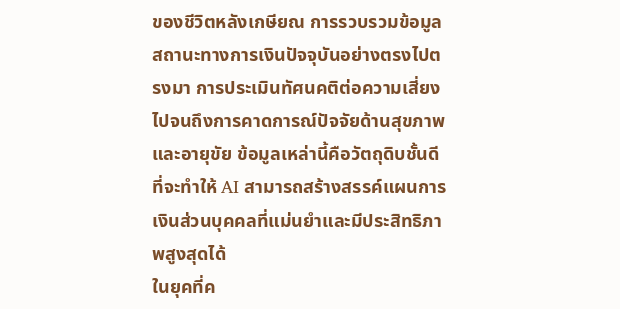ของชีวิตหลังเกษียณ การรวบรวมข้อมูลสถานะทางการเงินปัจจุบันอย่างตรงไปตรงมา การประเมินทัศนคติต่อความเสี่ยง ไปจนถึงการคาดการณ์ปัจจัยด้านสุขภาพและอายุขัย ข้อมูลเหล่านี้คือวัตถุดิบชั้นดีที่จะทำให้ AI สามารถสร้างสรรค์แผนการเงินส่วนบุคคลที่แม่นยำและมีประสิทธิภาพสูงสุดได้
ในยุคที่ค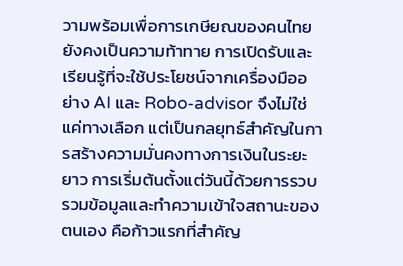วามพร้อมเพื่อการเกษียณของคนไทยยังคงเป็นความท้าทาย การเปิดรับและเรียนรู้ที่จะใช้ประโยชน์จากเครื่องมืออย่าง AI และ Robo-advisor จึงไม่ใช่แค่ทางเลือก แต่เป็นกลยุทธ์สำคัญในการสร้างความมั่นคงทางการเงินในระยะยาว การเริ่มต้นตั้งแต่วันนี้ด้วยการรวบรวมข้อมูลและทำความเข้าใจสถานะของตนเอง คือก้าวแรกที่สำคัญ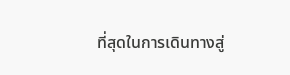ที่สุดในการเดินทางสู่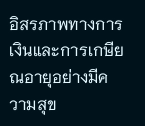อิสรภาพทางการเงินและการเกษียณอายุอย่างมีความสุข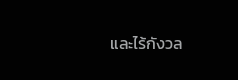และไร้กังวล